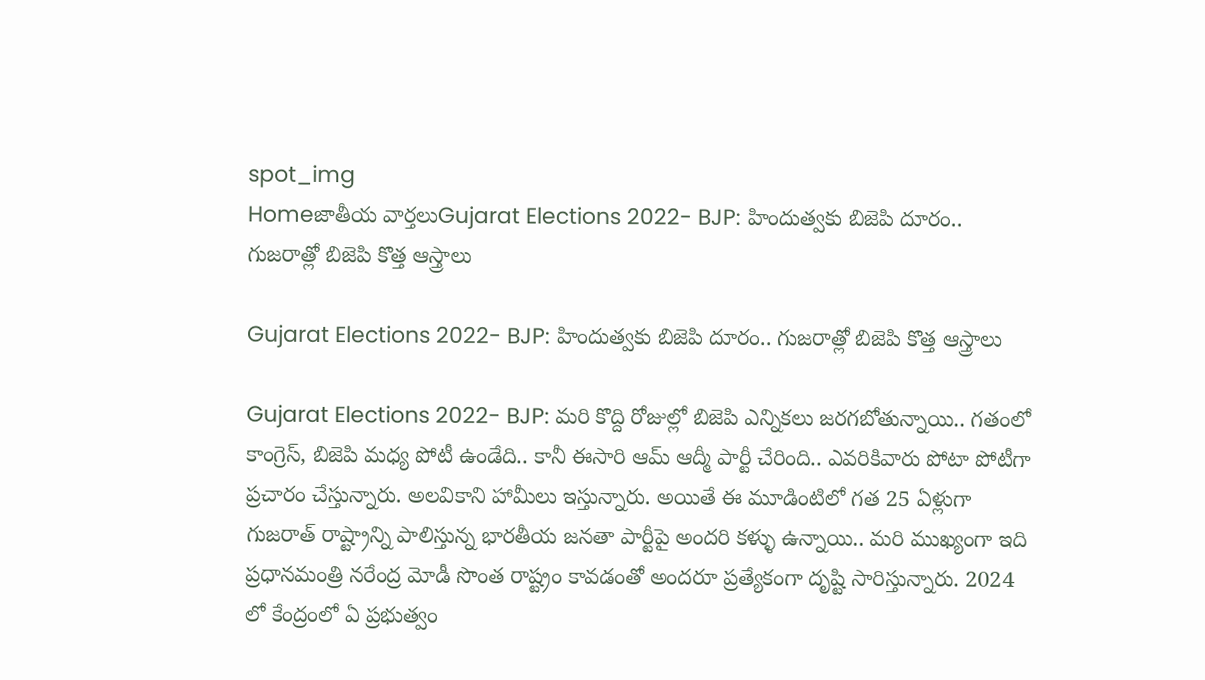spot_img
Homeజాతీయ వార్తలుGujarat Elections 2022- BJP: హిందుత్వకు బిజెపి దూరం.. గుజరాత్లో బిజెపి కొత్త ఆస్త్రాలు

Gujarat Elections 2022- BJP: హిందుత్వకు బిజెపి దూరం.. గుజరాత్లో బిజెపి కొత్త ఆస్త్రాలు

Gujarat Elections 2022- BJP: మరి కొద్ది రోజుల్లో బిజెపి ఎన్నికలు జరగబోతున్నాయి.. గతంలో కాంగ్రెస్, బిజెపి మధ్య పోటీ ఉండేది.. కానీ ఈసారి ఆమ్ ఆద్మీ పార్టీ చేరింది.. ఎవరికివారు పోటా పోటీగా ప్రచారం చేస్తున్నారు. అలవికాని హామీలు ఇస్తున్నారు. అయితే ఈ మూడింటిలో గత 25 ఏళ్లుగా గుజరాత్ రాష్ట్రాన్ని పాలిస్తున్న భారతీయ జనతా పార్టీపై అందరి కళ్ళు ఉన్నాయి.. మరి ముఖ్యంగా ఇది ప్రధానమంత్రి నరేంద్ర మోడీ సొంత రాష్ట్రం కావడంతో అందరూ ప్రత్యేకంగా దృష్టి సారిస్తున్నారు. 2024 లో కేంద్రంలో ఏ ప్రభుత్వం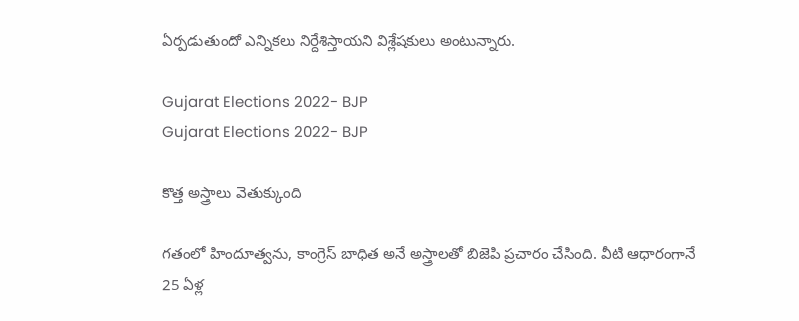ఏర్పడుతుందో ఎన్నికలు నిర్దేశిస్తాయని విశ్లేషకులు అంటున్నారు.

Gujarat Elections 2022- BJP
Gujarat Elections 2022- BJP

కొత్త అస్త్రాలు వెతుక్కుంది

గతంలో హిందూత్వను, కాంగ్రెస్ బాధిత అనే అస్త్రాలతో బిజెపి ప్రచారం చేసింది. వీటి ఆధారంగానే 25 ఏళ్ల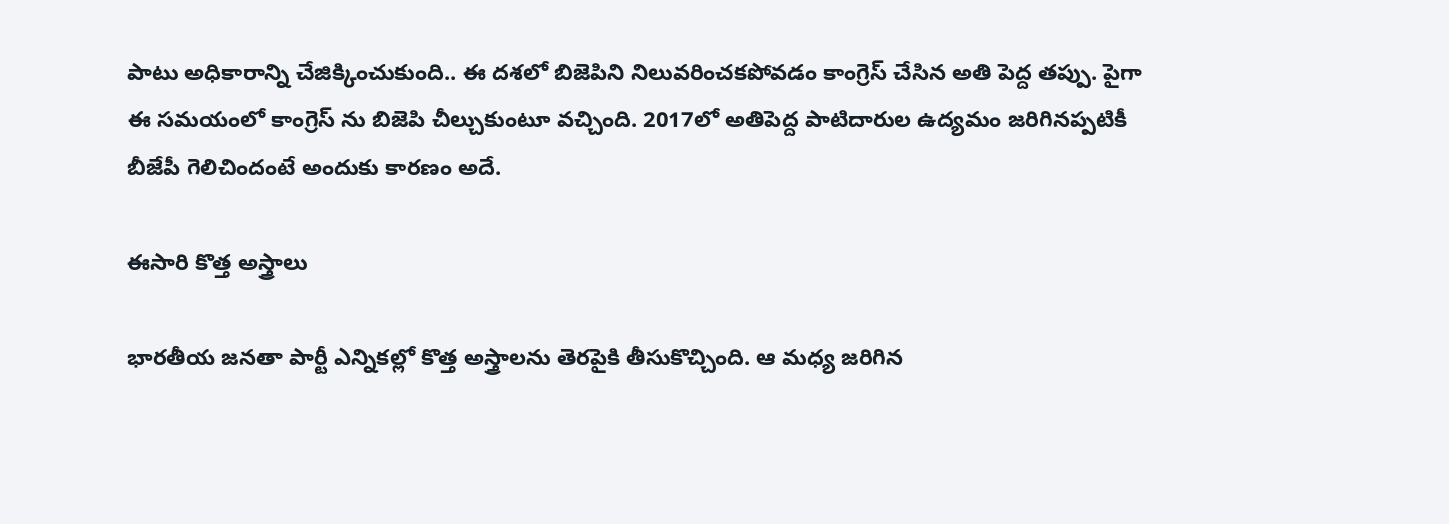పాటు అధికారాన్ని చేజిక్కించుకుంది.. ఈ దశలో బిజెపిని నిలువరించకపోవడం కాంగ్రెస్ చేసిన అతి పెద్ద తప్పు. పైగా ఈ సమయంలో కాంగ్రెస్ ను బిజెపి చీల్చుకుంటూ వచ్చింది. 2017లో అతిపెద్ద పాటిదారుల ఉద్యమం జరిగినప్పటికీ బీజేపీ గెలిచిందంటే అందుకు కారణం అదే.

ఈసారి కొత్త అస్త్రాలు

భారతీయ జనతా పార్టీ ఎన్నికల్లో కొత్త అస్త్రాలను తెరపైకి తీసుకొచ్చింది. ఆ మధ్య జరిగిన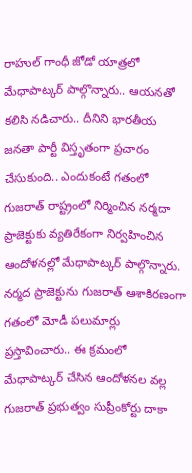రాహుల్ గాంధీ జోడో యాత్రలో మేధాపాట్కర్ పాల్గొన్నారు.. ఆయనతో కలిసి నడిచారు.. దీనిని భారతీయ జనతా పార్టీ విస్తృతంగా ప్రచారం చేసుకుంది.. ఎందుకంటే గతంలో గుజరాత్ రాష్ట్రంలో నిర్మించిన నర్మదా ప్రాజెక్టుకు వ్యతిరేకంగా నిర్వహించిన ఆందోళనల్లో మేధాపాట్కర్ పాల్గొన్నారు. నర్మద ప్రాజెక్టును గుజరాత్ ఆశాకిరణంగా గతంలో మోడీ పలుమార్లు ప్రస్తావించారు.. ఈ క్రమంలో మేధాపాట్కర్ చేసిన ఆందోళనల వల్ల గుజరాత్ ప్రభుత్వం సుప్రీంకోర్టు దాకా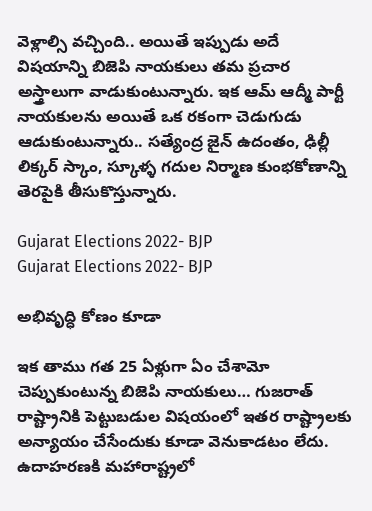వెళ్లాల్సి వచ్చింది.. అయితే ఇప్పుడు అదే విషయాన్ని బిజెపి నాయకులు తమ ప్రచార అస్త్రాలుగా వాడుకుంటున్నారు. ఇక ఆమ్ ఆద్మీ పార్టీ నాయకులను అయితే ఒక రకంగా చెడుగుడు ఆడుకుంటున్నారు.. సత్యేంద్ర జైన్ ఉదంతం, ఢిల్లీ లిక్కర్ స్కాం, స్కూళ్ళ గదుల నిర్మాణ కుంభకోణాన్ని తెరపైకి తీసుకొస్తున్నారు.

Gujarat Elections 2022- BJP
Gujarat Elections 2022- BJP

అభివృద్ధి కోణం కూడా

ఇక తాము గత 25 ఏళ్లుగా ఏం చేశామో చెప్పుకుంటున్న బిజెపి నాయకులు… గుజరాత్ రాష్ట్రానికి పెట్టుబడుల విషయంలో ఇతర రాష్ట్రాలకు అన్యాయం చేసేందుకు కూడా వెనుకాడటం లేదు. ఉదాహరణకి మహారాష్ట్రలో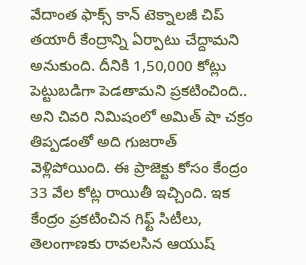వేదాంత ఫాక్స్ కాన్ టెక్నాలజీ చిప్ తయారీ కేంద్రాన్ని ఏర్పాటు చేద్దామని అనుకుంది. దీనికి 1,50,000 కోట్లు పెట్టుబడిగా పెడతామని ప్రకటించింది.. అని చివరి నిమిషంలో అమిత్ షా చక్రం తిప్పడంతో అది గుజరాత్ వెళ్లిపోయింది. ఈ ప్రాజెక్టు కోసం కేంద్రం 33 వేల కోట్ల రాయితీ ఇచ్చింది. ఇక కేంద్రం ప్రకటించిన గిఫ్ట్ సిటీలు, తెలంగాణకు రావలసిన ఆయుష్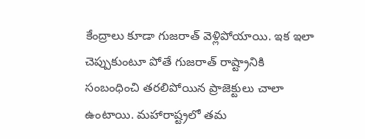కేంద్రాలు కూడా గుజరాత్ వెళ్లిపోయాయి. ఇక ఇలా చెప్పుకుంటూ పోతే గుజరాత్ రాష్ట్రానికి సంబంధించి తరలిపోయిన ప్రాజెక్టులు చాలా ఉంటాయి. మహారాష్ట్రలో తమ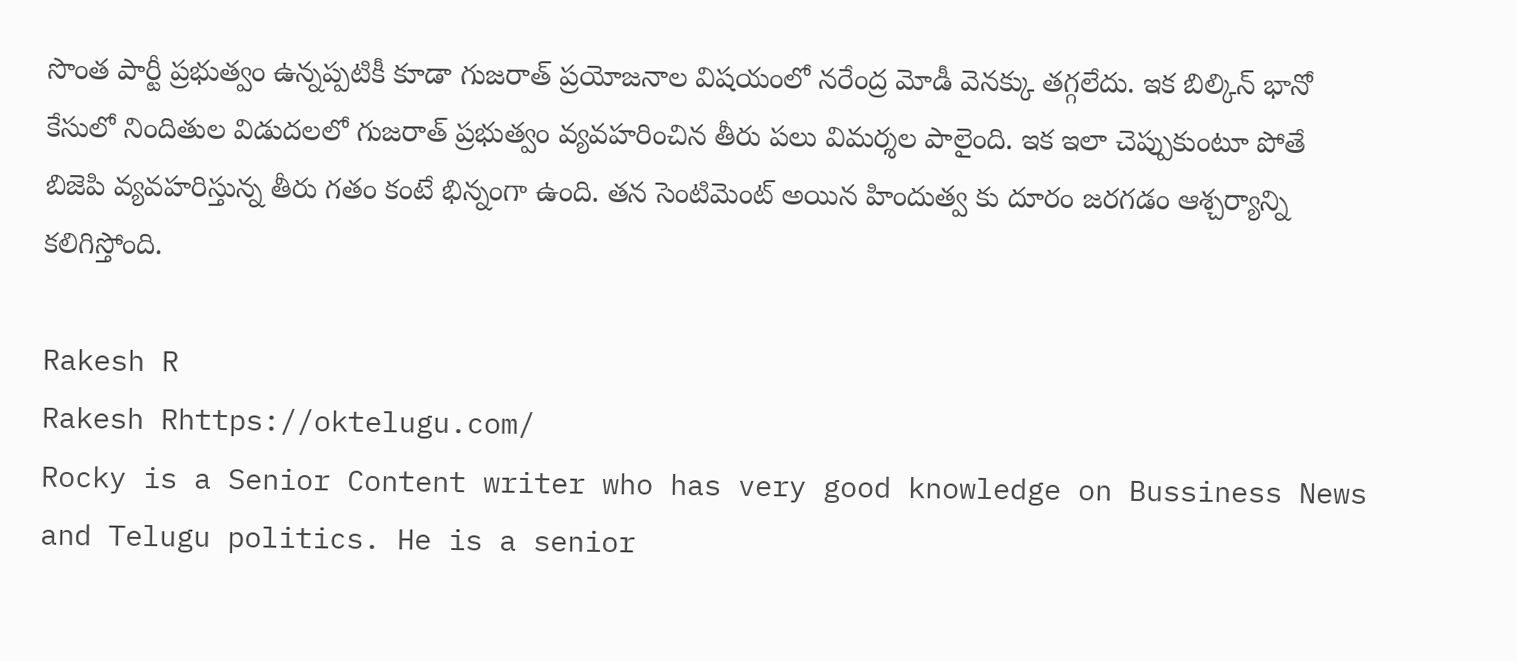సొంత పార్టీ ప్రభుత్వం ఉన్నప్పటికీ కూడా గుజరాత్ ప్రయోజనాల విషయంలో నరేంద్ర మోడీ వెనక్కు తగ్గలేదు. ఇక బిల్కిన్ భానో కేసులో నిందితుల విడుదలలో గుజరాత్ ప్రభుత్వం వ్యవహరించిన తీరు పలు విమర్శల పాలైంది. ఇక ఇలా చెప్పుకుంటూ పోతే బిజెపి వ్యవహరిస్తున్న తీరు గతం కంటే భిన్నంగా ఉంది. తన సెంటిమెంట్ అయిన హిందుత్వ కు దూరం జరగడం ఆశ్చర్యాన్ని కలిగిస్తోంది.

Rakesh R
Rakesh Rhttps://oktelugu.com/
Rocky is a Senior Content writer who has very good knowledge on Bussiness News and Telugu politics. He is a senior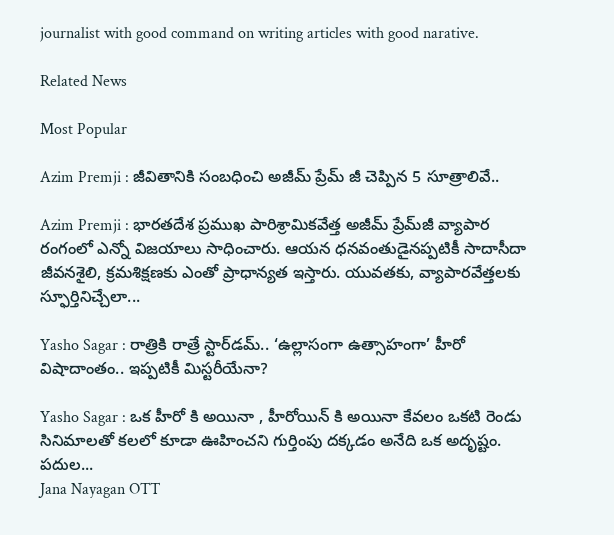journalist with good command on writing articles with good narative.

Related News

Most Popular

Azim Premji : జీవితానికి సంబధించి అజీమ్ ప్రేమ్ జీ చెప్పిన 5 సూత్రాలివే..

Azim Premji : భారతదేశ ప్రముఖ పారిశ్రామికవేత్త అజీమ్ ప్రేమ్‌జీ వ్యాపార రంగంలో ఎన్నో విజయాలు సాధించారు. ఆయన ధనవంతుడైనప్పటికీ సాదాసీదా జీవనశైలి, క్రమశిక్షణకు ఎంతో ప్రాధాన్యత ఇస్తారు. యువతకు, వ్యాపారవేత్తలకు స్ఫూర్తినిచ్చేలా...

Yasho Sagar : రాత్రికి రాత్రే స్టార్‌డమ్.. ‘ఉల్లాసంగా ఉత్సాహంగా’ హీరో విషాదాంతం.. ఇప్పటికీ మిస్టరీయేనా?

Yasho Sagar : ఒక హీరో కి అయినా , హీరోయిన్ కి అయినా కేవలం ఒకటి రెండు సినిమాలతో కలలో కూడా ఊహించని గుర్తింపు దక్కడం అనేది ఒక అదృష్టం. పదుల...
Jana Nayagan OTT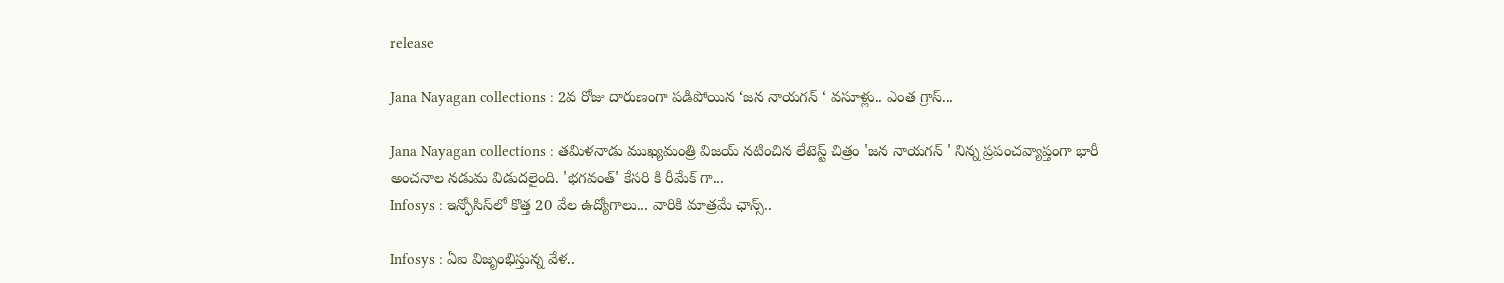release

Jana Nayagan collections : 2వ రోజు దారుణంగా పడిపోయిన ‘జన నాయగన్ ‘ వసూళ్లు.. ఎంత గ్రాస్...

Jana Nayagan collections : తమిళనాడు ముఖ్యమంత్రి విజయ్ నటించిన లేటెస్ట్ చిత్రం 'జన నాయగన్ ' నిన్న ప్రపంచవ్యాప్తంగా భారీ అంచనాల నడుమ విడుదలైంది. 'భగవంత్' కేసరి కి రీమేక్ గా...
Infosys : ఇన్ఫోసిస్‌లో కొత్త 20 వేల ఉద్యోగాలు... వారికి మాత్రమే ఛాన్స్‌..

Infosys : ఏఐ విజృంభిస్తున్న వేళ..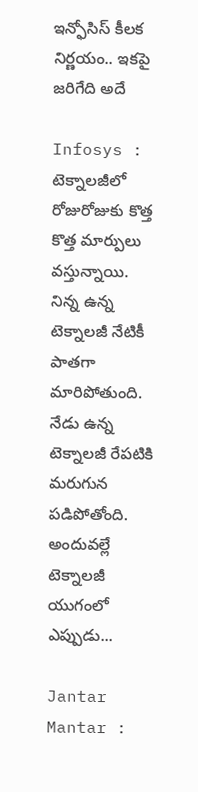ఇన్ఫోసిస్ కీలక నిర్ణయం.. ఇకపై జరిగేది అదే

Infosys : టెక్నాలజీలో రోజురోజుకు కొత్త కొత్త మార్పులు వస్తున్నాయి. నిన్న ఉన్న టెక్నాలజీ నేటికీ పాతగా మారిపోతుంది. నేడు ఉన్న టెక్నాలజీ రేపటికి మరుగున పడిపోతోంది. అందువల్లే టెక్నాలజీ యుగంలో ఎప్పుడు...

Jantar Mantar :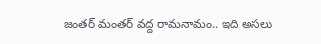జంతర్ మంతర్ వద్ద రామనామం.. ఇది అసలు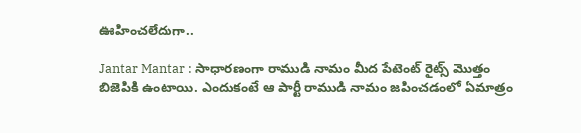ఊహించలేదుగా..

Jantar Mantar : సాధారణంగా రాముడి నామం మీద పేటెంట్ రైట్స్ మొత్తం బిజెపికి ఉంటాయి. ఎందుకంటే ఆ పార్టీ రాముడి నామం జపించడంలో ఏమాత్రం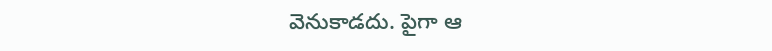వెనుకాడదు. పైగా ఆ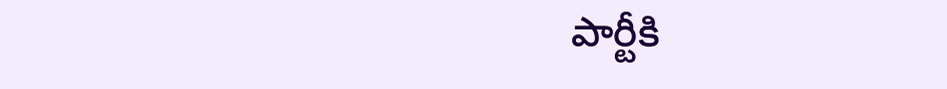పార్టీకి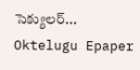సెక్యులర్...
Oktelugu Epaper